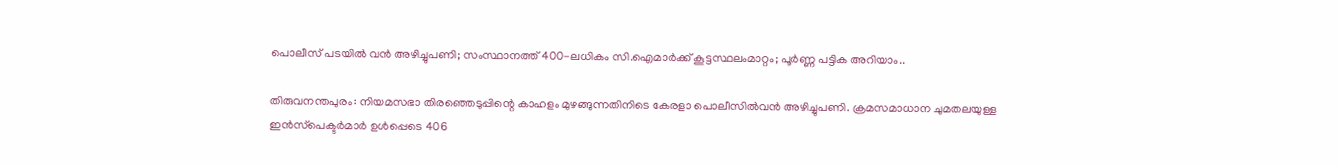പൊലീസ് പടയില്‍ വന്‍ അഴിച്ചുപണി; സംസ്ഥാനത്ത് 400-ലധികം സി.ഐമാര്‍ക്ക് കൂട്ടസ്ഥലംമാറ്റം; പൂര്‍ണ്ണ പട്ടിക അറിയാം..

തിരുവനന്തപുരം: നിയമസഭാ തിരഞ്ഞെടുപ്പിന്റെ കാഹളം മുഴങ്ങുന്നതിനിടെ കേരളാ പൊലീസില്‍വന്‍ അഴിച്ചുപണി. ക്രമസമാധാന ചുമതലയുള്ള ഇന്‍സ്‌പെക്ടര്‍മാര്‍ ഉള്‍പ്പെടെ 406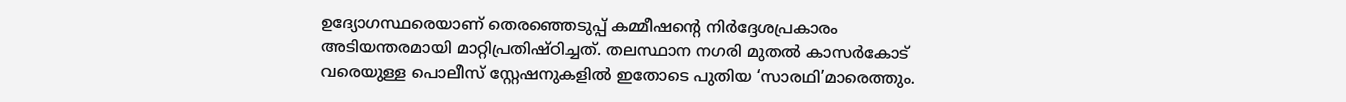ഉദ്യോഗസ്ഥരെയാണ് തെരഞ്ഞെടുപ്പ് കമ്മീഷന്റെ നിര്‍ദ്ദേശപ്രകാരം അടിയന്തരമായി മാറ്റിപ്രതിഷ്ഠിച്ചത്. തലസ്ഥാന നഗരി മുതല്‍ കാസര്‍കോട് വരെയുള്ള പൊലീസ് സ്റ്റേഷനുകളില്‍ ഇതോടെ പുതിയ ‘സാരഥി’മാരെത്തും.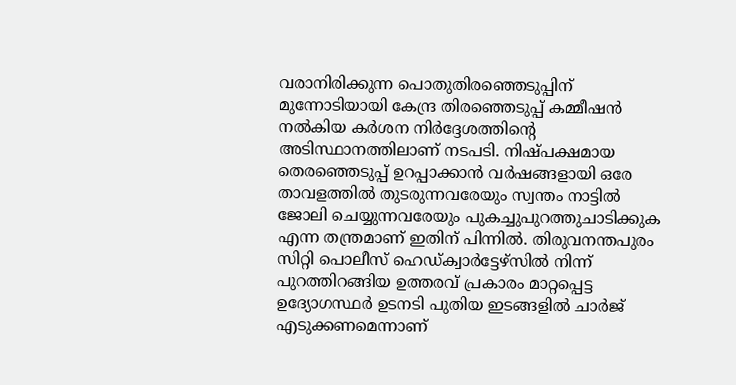വരാനിരിക്കുന്ന പൊതുതിരഞ്ഞെടുപ്പിന് മുന്നോടിയായി കേന്ദ്ര തിരഞ്ഞെടുപ്പ് കമ്മീഷന്‍ നല്‍കിയ കര്‍ശന നിര്‍ദ്ദേശത്തിന്റെ അടിസ്ഥാനത്തിലാണ് നടപടി. നിഷ്പക്ഷമായ തെരഞ്ഞെടുപ്പ് ഉറപ്പാക്കാന്‍ വര്‍ഷങ്ങളായി ഒരേ താവളത്തില്‍ തുടരുന്നവരേയും സ്വന്തം നാട്ടില്‍ ജോലി ചെയ്യുന്നവരേയും പുകച്ചുപുറത്തുചാടിക്കുക എന്ന തന്ത്രമാണ് ഇതിന് പിന്നില്‍. തിരുവനന്തപുരം സിറ്റി പൊലീസ് ഹെഡ്ക്വാര്‍ട്ടേഴ്‌സില്‍ നിന്ന് പുറത്തിറങ്ങിയ ഉത്തരവ് പ്രകാരം മാറ്റപ്പെട്ട ഉദ്യോഗസ്ഥര്‍ ഉടനടി പുതിയ ഇടങ്ങളില്‍ ചാര്‍ജ് എടുക്കണമെന്നാണ്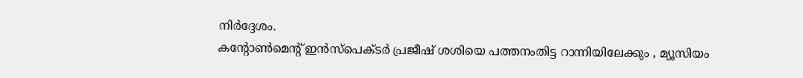നിര്‍ദ്ദേശം.
കന്റോണ്‍മെന്റ് ഇന്‍സ്‌പെക്ടര്‍ പ്രജീഷ് ശശിയെ പത്തനംതിട്ട റാന്നിയിലേക്കും , മ്യൂസിയം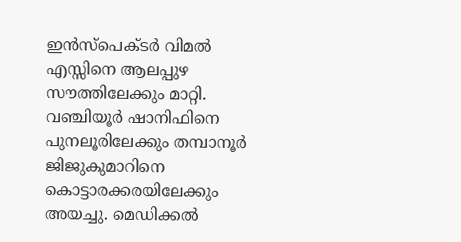ഇന്‍സ്‌പെക്ടര്‍ വിമല്‍ എസ്സിനെ ആലപ്പുഴ സൗത്തിലേക്കും മാറ്റി. വഞ്ചിയൂര്‍ ഷാനിഫിനെ പുനലൂരിലേക്കും തമ്പാനൂര്‍ ജിജുകുമാറിനെ കൊട്ടാരക്കരയിലേക്കും അയച്ചു. മെഡിക്കല്‍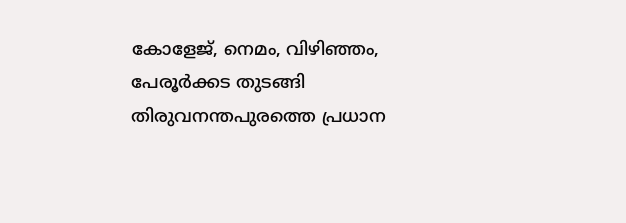കോളേജ്, നെമം, വിഴിഞ്ഞം, പേരൂര്‍ക്കട തുടങ്ങി തിരുവനന്തപുരത്തെ പ്രധാന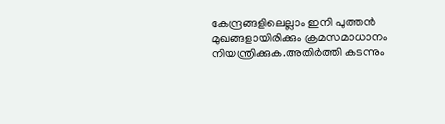കേന്ദ്രങ്ങളിലെല്ലാം ഇനി പുത്തന്‍ മുഖങ്ങളായിരിക്കും ക്രമസമാധാനം നിയന്ത്രിക്കുക.അതിര്‍ത്തി കടന്നും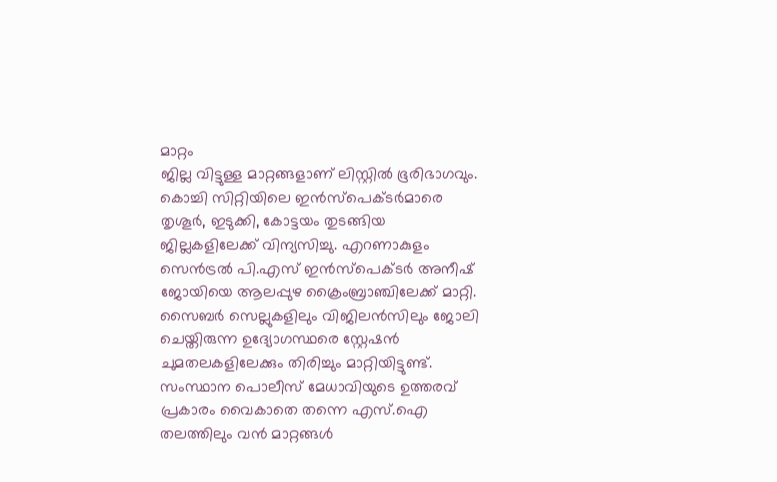മാറ്റം
ജില്ല വിട്ടുള്ള മാറ്റങ്ങളാണ് ലിസ്റ്റില്‍ ഭൂരിഭാഗവും.
കൊച്ചി സിറ്റിയിലെ ഇന്‍സ്‌പെക്ടര്‍മാരെ തൃശൂര്‍, ഇടുക്കി, കോട്ടയം തുടങ്ങിയ ജില്ലകളിലേക്ക് വിന്യസിച്ചു. എറണാകുളം സെന്‍ട്രല്‍ പി.എസ് ഇന്‍സ്‌പെക്ടര്‍ അനീഷ് ജോയിയെ ആലപ്പുഴ ക്രൈംബ്രാഞ്ചിലേക്ക് മാറ്റി. സൈബര്‍ സെല്ലുകളിലും വിജിലന്‍സിലും ജോലി ചെയ്തിരുന്ന ഉദ്യോഗസ്ഥരെ സ്റ്റേഷന്‍ ചുമതലകളിലേക്കും തിരിച്ചും മാറ്റിയിട്ടുണ്ട്. സംസ്ഥാന പൊലീസ് മേധാവിയുടെ ഉത്തരവ് പ്രകാരം വൈകാതെ തന്നെ എസ്.ഐ തലത്തിലും വന്‍ മാറ്റങ്ങള്‍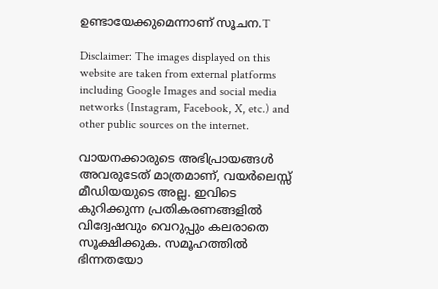ഉണ്ടായേക്കുമെന്നാണ് സൂചന.T

Disclaimer: The images displayed on this website are taken from external platforms including Google Images and social media networks (Instagram, Facebook, X, etc.) and other public sources on the internet.

വായനക്കാരുടെ അഭിപ്രായങ്ങള്‍ അവരുടേത് മാത്രമാണ്, വയർലെസ്സ് മീഡിയയുടെ അല്ല. ഇവിടെ കുറിക്കുന്ന പ്രതികരണങ്ങളിൽ വിദ്വേഷവും വെറുപ്പും കലരാതെ സൂക്ഷിക്കുക. സമൂഹത്തിൽ ഭിന്നതയോ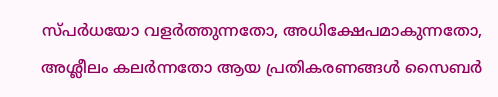സ്‌പർധയോ വളർത്തുന്നതോ, അധിക്ഷേപമാകുന്നതോ, അശ്ലീലം കലർന്നതോ ആയ പ്രതികരണങ്ങൾ സൈബർ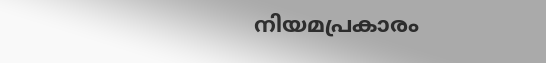നിയമപ്രകാരം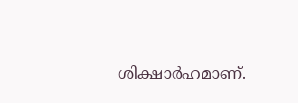ശിക്ഷാർഹമാണ്.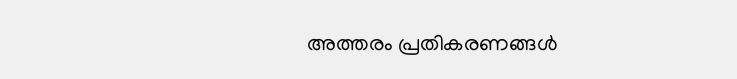അത്തരം പ്രതികരണങ്ങൾ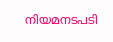നിയമനടപടി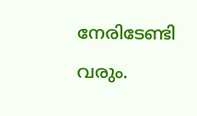നേരിടേണ്ടി വരും.